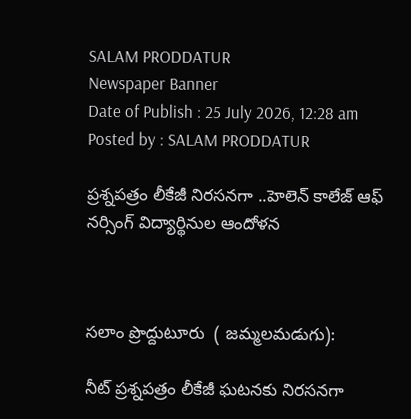SALAM PRODDATUR
Newspaper Banner
Date of Publish : 25 July 2026, 12:28 am Posted by : SALAM PRODDATUR

ప్రశ్నపత్రం లీకేజీ నిరసనగా ..హెలెన్ కాలేజ్ ఆఫ్ నర్సింగ్ విద్యార్థినుల ఆందోళన



సలాం ప్రొద్దుటూరు  ( జమ్మలమడుగు):

నీట్ ప్రశ్నపత్రం లీకేజీ ఘటనకు నిరసనగా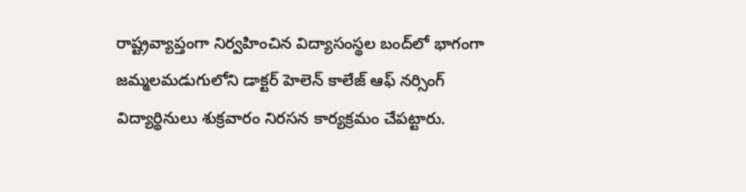రాష్ట్రవ్యాప్తంగా నిర్వహించిన విద్యాసంస్థల బంద్‌లో భాగంగా జమ్మలమడుగులోని డాక్టర్ హెలెన్ కాలేజ్ ఆఫ్ నర్సింగ్ విద్యార్థినులు శుక్రవారం నిరసన కార్యక్రమం చేపట్టారు.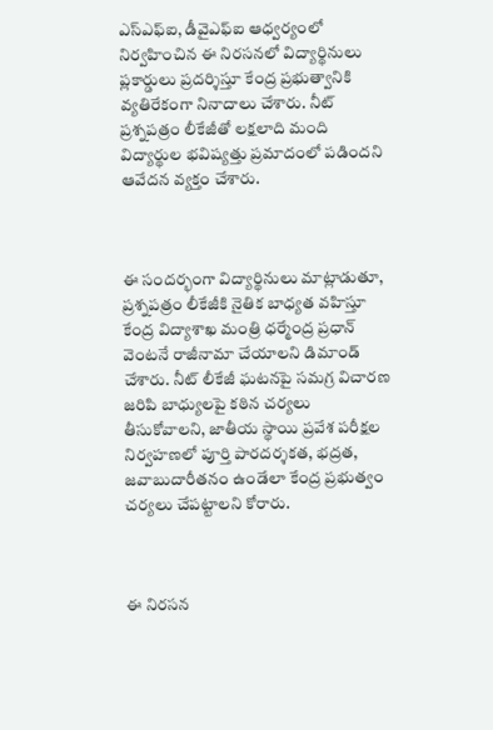ఎస్‌ఎఫ్‌ఐ, డీవైఎఫ్‌ఐ ఆధ్వర్యంలో నిర్వహించిన ఈ నిరసనలో విద్యార్థినులు ప్లకార్డులు ప్రదర్శిస్తూ కేంద్ర ప్రభుత్వానికి వ్యతిరేకంగా నినాదాలు చేశారు. నీట్ ప్రశ్నపత్రం లీకేజీతో లక్షలాది మంది విద్యార్థుల భవిష్యత్తు ప్రమాదంలో పడిందని ఆవేదన వ్యక్తం చేశారు.



ఈ సందర్భంగా విద్యార్థినులు మాట్లాడుతూ, ప్రశ్నపత్రం లీకేజీకి నైతిక బాధ్యత వహిస్తూ కేంద్ర విద్యాశాఖ మంత్రి ధర్మేంద్ర ప్రధాన్ వెంటనే రాజీనామా చేయాలని డిమాండ్ చేశారు. నీట్ లీకేజీ ఘటనపై సమగ్ర విచారణ జరిపి బాధ్యులపై కఠిన చర్యలు తీసుకోవాలని, జాతీయ స్థాయి ప్రవేశ పరీక్షల నిర్వహణలో పూర్తి పారదర్శకత, భద్రత, జవాబుదారీతనం ఉండేలా కేంద్ర ప్రభుత్వం చర్యలు చేపట్టాలని కోరారు.



ఈ నిరసన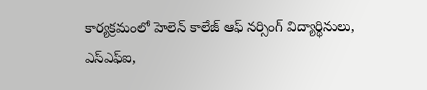కార్యక్రమంలో హెలెన్ కాలేజ్ ఆఫ్ నర్సింగ్ విద్యార్థినులు, ఎస్‌ఎఫ్‌ఐ,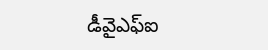డీవైఎఫ్‌ఐ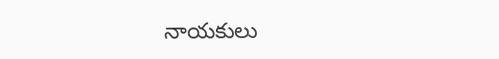నాయకులు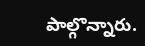పాల్గొన్నారు.